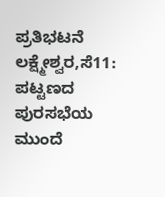ಪ್ರತಿಭಟನೆ
ಲಕ್ಷ್ಮೇಶ್ವರ,ಸೆ11: ಪಟ್ಟಣದ ಪುರಸಭೆಯ ಮುಂದೆ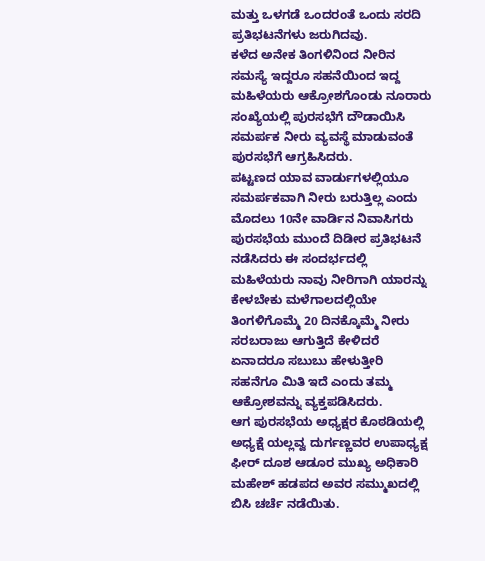ಮತ್ತು ಒಳಗಡೆ ಒಂದರಂತೆ ಒಂದು ಸರದಿ ಪ್ರತಿಭಟನೆಗಳು ಜರುಗಿದವು.
ಕಳೆದ ಅನೇಕ ತಿಂಗಳಿನಿಂದ ನೀರಿನ ಸಮಸ್ಯೆ ಇದ್ದರೂ ಸಹನೆಯಿಂದ ಇದ್ದ ಮಹಿಳೆಯರು ಆಕ್ರೋಶಗೊಂಡು ನೂರಾರು ಸಂಖ್ಯೆಯಲ್ಲಿ ಪುರಸಭೆಗೆ ದೌಡಾಯಿಸಿ ಸಮರ್ಪಕ ನೀರು ವ್ಯವಸ್ಥೆ ಮಾಡುವಂತೆ ಪುರಸಭೆಗೆ ಆಗ್ರಹಿಸಿದರು.
ಪಟ್ಟಣದ ಯಾವ ವಾರ್ಡುಗಳಲ್ಲಿಯೂ ಸಮರ್ಪಕವಾಗಿ ನೀರು ಬರುತ್ತಿಲ್ಲ ಎಂದು ಮೊದಲು 10ನೇ ವಾರ್ಡಿನ ನಿವಾಸಿಗರು ಪುರಸಭೆಯ ಮುಂದೆ ದಿಡೀರ ಪ್ರತಿಭಟನೆ ನಡೆಸಿದರು ಈ ಸಂದರ್ಭದಲ್ಲಿ ಮಹಿಳೆಯರು ನಾವು ನೀರಿಗಾಗಿ ಯಾರನ್ನು ಕೇಳಬೇಕು ಮಳೆಗಾಲದಲ್ಲಿಯೇ ತಿಂಗಳಿಗೊಮ್ಮೆ 20 ದಿನಕ್ಕೊಮ್ಮೆ ನೀರು ಸರಬರಾಜು ಆಗುತ್ತಿದೆ ಕೇಳಿದರೆ ಏನಾದರೂ ಸಬುಬು ಹೇಳುತ್ತೀರಿ ಸಹನೆಗೂ ಮಿತಿ ಇದೆ ಎಂದು ತಮ್ಮ ಆಕ್ರೋಶವನ್ನು ವ್ಯಕ್ತಪಡಿಸಿದರು.
ಆಗ ಪುರಸಭೆಯ ಅಧ್ಯಕ್ಷರ ಕೊಠಡಿಯಲ್ಲಿ ಅಧ್ಯಕ್ಷೆ ಯಲ್ಲವ್ವ ದುರ್ಗಣ್ಣವರ ಉಪಾಧ್ಯಕ್ಷ ಫೀರ್ ದೂಶ ಆಡೂರ ಮುಖ್ಯ ಅಧಿಕಾರಿ ಮಹೇಶ್ ಹಡಪದ ಅವರ ಸಮ್ಮುಖದಲ್ಲಿ ಬಿಸಿ ಚರ್ಚೆ ನಡೆಯಿತು.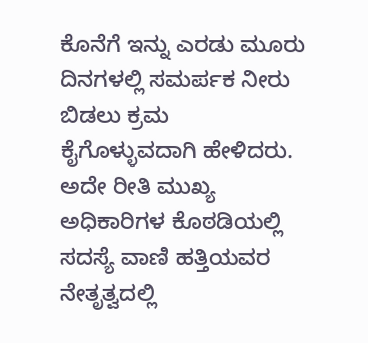ಕೊನೆಗೆ ಇನ್ನು ಎರಡು ಮೂರು ದಿನಗಳಲ್ಲಿ ಸಮರ್ಪಕ ನೀರು ಬಿಡಲು ಕ್ರಮ ಕೈಗೊಳ್ಳುವದಾಗಿ ಹೇಳಿದರು.
ಅದೇ ರೀತಿ ಮುಖ್ಯ ಅಧಿಕಾರಿಗಳ ಕೊಠಡಿಯಲ್ಲಿ ಸದಸ್ಯೆ ವಾಣಿ ಹತ್ತಿಯವರ ನೇತೃತ್ವದಲ್ಲಿ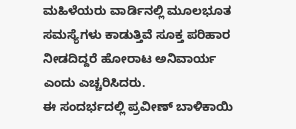ಮಹಿಳೆಯರು ವಾರ್ಡಿನಲ್ಲಿ ಮೂಲಭೂತ ಸಮಸ್ಯೆಗಳು ಕಾಡುತ್ತಿವೆ ಸೂಕ್ತ ಪರಿಹಾರ ನೀಡದಿದ್ದರೆ ಹೋರಾಟ ಅನಿವಾರ್ಯ ಎಂದು ಎಚ್ಚರಿಸಿದರು.
ಈ ಸಂದರ್ಭದಲ್ಲಿ ಪ್ರವೀಣ್ ಬಾಳಿಕಾಯಿ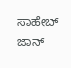ಸಾಹೇಬ್ ಜಾನ್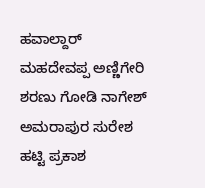ಹವಾಲ್ದಾರ್ ಮಹದೇವಪ್ಪ ಅಣ್ಣಿಗೇರಿ ಶರಣು ಗೋಡಿ ನಾಗೇಶ್ ಅಮರಾಪುರ ಸುರೇಶ ಹಟ್ಟಿ ಪ್ರಕಾಶ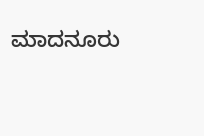ಮಾದನೂರು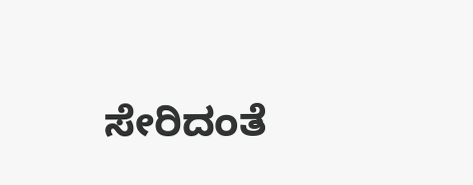ಸೇರಿದಂತೆ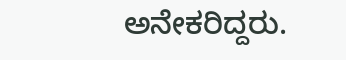ಅನೇಕರಿದ್ದರು.